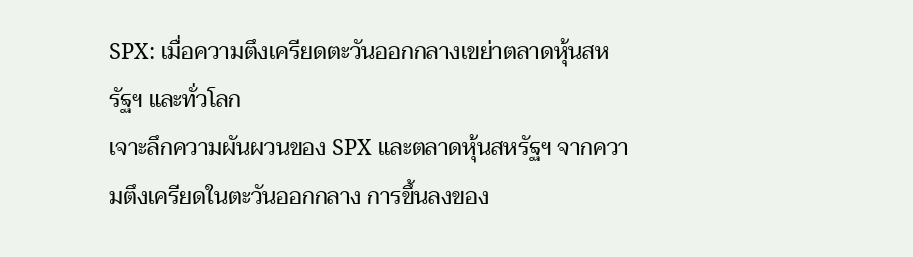SPX: เมื่อความตึงเครียดตะวันออกกลางเขย่าตลาดหุ้นสหรัฐฯ และทั่วโลก
เจาะลึกความผันผวนของ SPX และตลาดหุ้นสหรัฐฯ จากความตึงเครียดในตะวันออกกลาง การขึ้นลงของ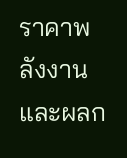ราคาพลังงาน และผลก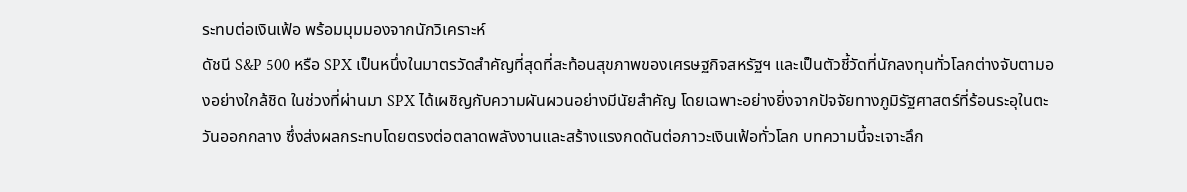ระทบต่อเงินเฟ้อ พร้อมมุมมองจากนักวิเคราะห์
ดัชนี S&P 500 หรือ SPX เป็นหนึ่งในมาตรวัดสำคัญที่สุดที่สะท้อนสุขภาพของเศรษฐกิจสหรัฐฯ และเป็นตัวชี้วัดที่นักลงทุนทั่วโลกต่างจับตามองอย่างใกล้ชิด ในช่วงที่ผ่านมา SPX ได้เผชิญกับความผันผวนอย่างมีนัยสำคัญ โดยเฉพาะอย่างยิ่งจากปัจจัยทางภูมิรัฐศาสตร์ที่ร้อนระอุในตะวันออกกลาง ซึ่งส่งผลกระทบโดยตรงต่อตลาดพลังงานและสร้างแรงกดดันต่อภาวะเงินเฟ้อทั่วโลก บทความนี้จะเจาะลึก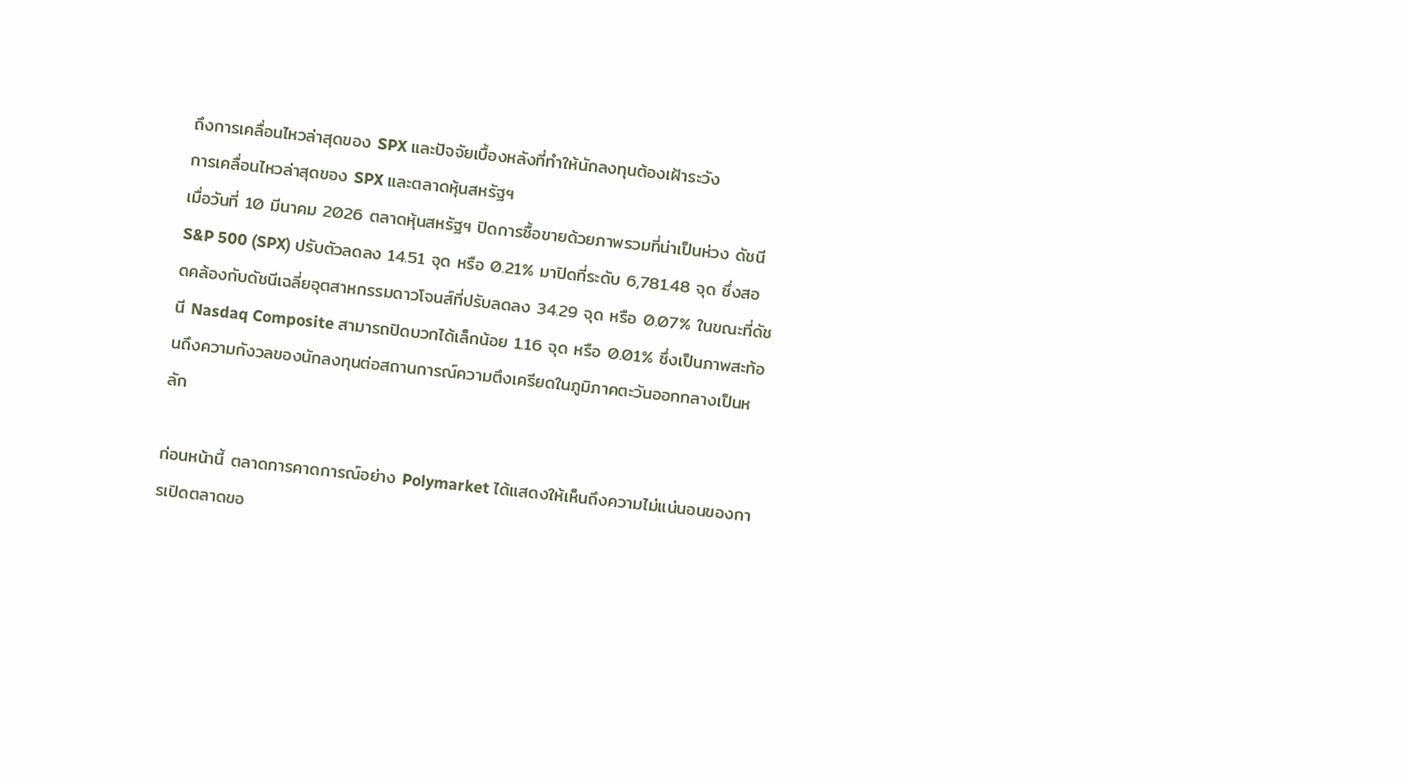ถึงการเคลื่อนไหวล่าสุดของ SPX และปัจจัยเบื้องหลังที่ทำให้นักลงทุนต้องเฝ้าระวัง
การเคลื่อนไหวล่าสุดของ SPX และตลาดหุ้นสหรัฐฯ
เมื่อวันที่ 10 มีนาคม 2026 ตลาดหุ้นสหรัฐฯ ปิดการซื้อขายด้วยภาพรวมที่น่าเป็นห่วง ดัชนี S&P 500 (SPX) ปรับตัวลดลง 14.51 จุด หรือ 0.21% มาปิดที่ระดับ 6,781.48 จุด ซึ่งสอดคล้องกับดัชนีเฉลี่ยอุตสาหกรรมดาวโจนส์ที่ปรับลดลง 34.29 จุด หรือ 0.07% ในขณะที่ดัชนี Nasdaq Composite สามารถปิดบวกได้เล็กน้อย 1.16 จุด หรือ 0.01% ซึ่งเป็นภาพสะท้อนถึงความกังวลของนักลงทุนต่อสถานการณ์ความตึงเครียดในภูมิภาคตะวันออกกลางเป็นหลัก

ก่อนหน้านี้ ตลาดการคาดการณ์อย่าง Polymarket ได้แสดงให้เห็นถึงความไม่แน่นอนของการเปิดตลาดขอ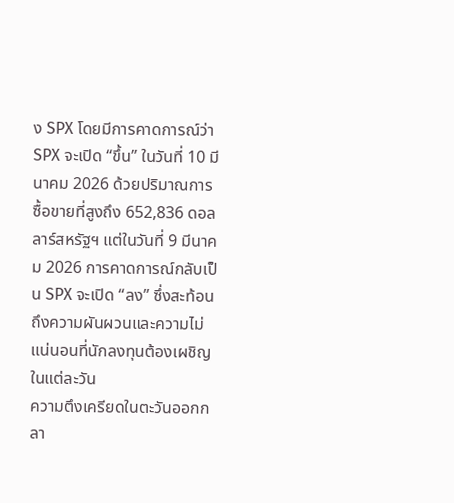ง SPX โดยมีการคาดการณ์ว่า SPX จะเปิด “ขึ้น” ในวันที่ 10 มีนาคม 2026 ด้วยปริมาณการซื้อขายที่สูงถึง 652,836 ดอลลาร์สหรัฐฯ แต่ในวันที่ 9 มีนาคม 2026 การคาดการณ์กลับเป็น SPX จะเปิด “ลง” ซึ่งสะท้อนถึงความผันผวนและความไม่แน่นอนที่นักลงทุนต้องเผชิญในแต่ละวัน
ความตึงเครียดในตะวันออกกลา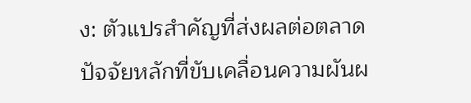ง: ตัวแปรสำคัญที่ส่งผลต่อตลาด
ปัจจัยหลักที่ขับเคลื่อนความผันผ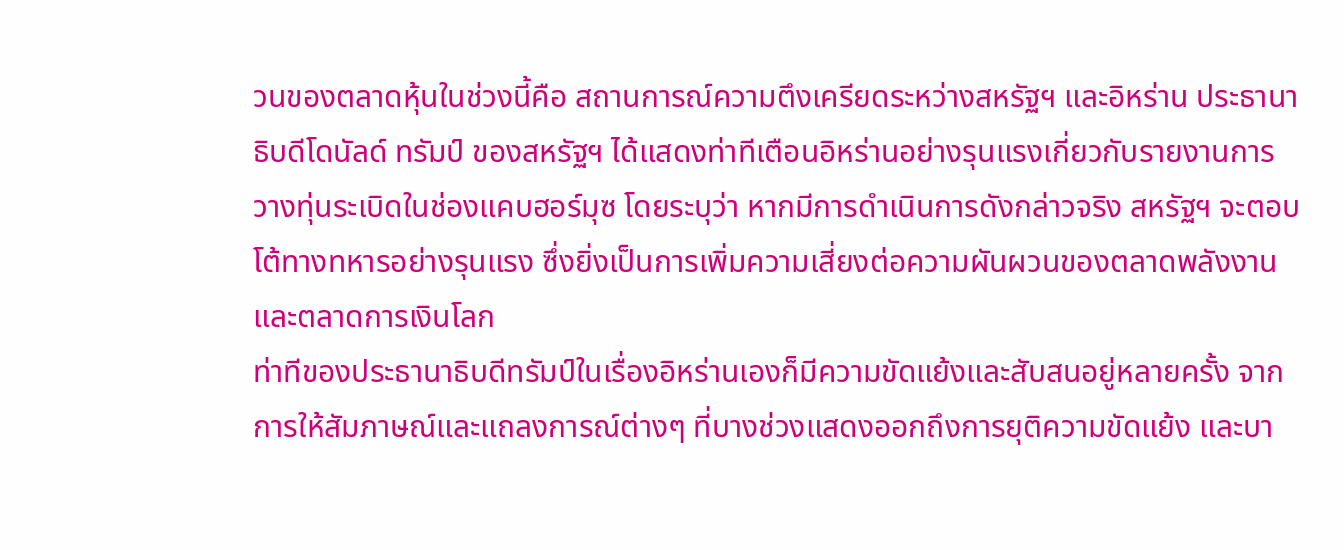วนของตลาดหุ้นในช่วงนี้คือ สถานการณ์ความตึงเครียดระหว่างสหรัฐฯ และอิหร่าน ประธานาธิบดีโดนัลด์ ทรัมป์ ของสหรัฐฯ ได้แสดงท่าทีเตือนอิหร่านอย่างรุนแรงเกี่ยวกับรายงานการวางทุ่นระเบิดในช่องแคบฮอร์มุซ โดยระบุว่า หากมีการดำเนินการดังกล่าวจริง สหรัฐฯ จะตอบโต้ทางทหารอย่างรุนแรง ซึ่งยิ่งเป็นการเพิ่มความเสี่ยงต่อความผันผวนของตลาดพลังงานและตลาดการเงินโลก
ท่าทีของประธานาธิบดีทรัมป์ในเรื่องอิหร่านเองก็มีความขัดแย้งและสับสนอยู่หลายครั้ง จากการให้สัมภาษณ์และแถลงการณ์ต่างๆ ที่บางช่วงแสดงออกถึงการยุติความขัดแย้ง และบา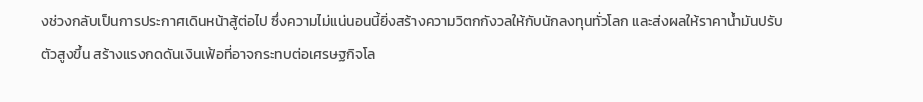งช่วงกลับเป็นการประกาศเดินหน้าสู้ต่อไป ซึ่งความไม่แน่นอนนี้ยิ่งสร้างความวิตกกังวลให้กับนักลงทุนทั่วโลก และส่งผลให้ราคาน้ำมันปรับตัวสูงขึ้น สร้างแรงกดดันเงินเฟ้อที่อาจกระทบต่อเศรษฐกิจโล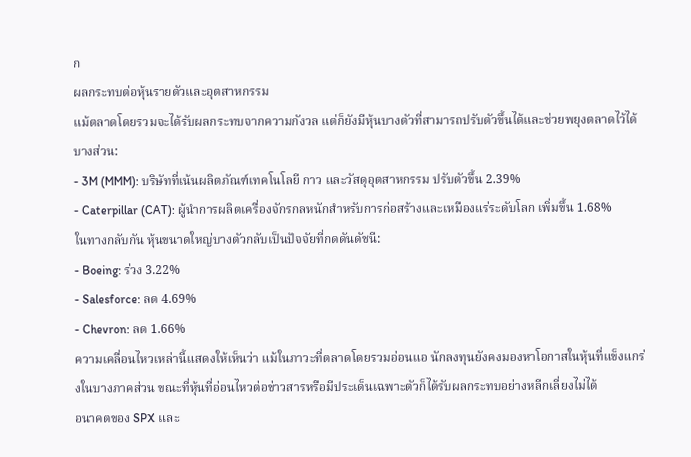ก
ผลกระทบต่อหุ้นรายตัวและอุตสาหกรรม
แม้ตลาดโดยรวมจะได้รับผลกระทบจากความกังวล แต่ก็ยังมีหุ้นบางตัวที่สามารถปรับตัวขึ้นได้และช่วยพยุงตลาดไว้ได้บางส่วน:
- 3M (MMM): บริษัทที่เน้นผลิตภัณฑ์เทคโนโลยี กาว และวัสดุอุตสาหกรรม ปรับตัวขึ้น 2.39%
- Caterpillar (CAT): ผู้นำการผลิตเครื่องจักรกลหนักสำหรับการก่อสร้างและเหมืองแร่ระดับโลก เพิ่มขึ้น 1.68%
ในทางกลับกัน หุ้นขนาดใหญ่บางตัวกลับเป็นปัจจัยที่กดดันดัชนี:
- Boeing: ร่วง 3.22%
- Salesforce: ลด 4.69%
- Chevron: ลด 1.66%
ความเคลื่อนไหวเหล่านี้แสดงให้เห็นว่า แม้ในภาวะที่ตลาดโดยรวมอ่อนแอ นักลงทุนยังคงมองหาโอกาสในหุ้นที่แข็งแกร่งในบางภาคส่วน ขณะที่หุ้นที่อ่อนไหวต่อข่าวสารหรือมีประเด็นเฉพาะตัวก็ได้รับผลกระทบอย่างหลีกเลี่ยงไม่ได้
อนาคตของ SPX และ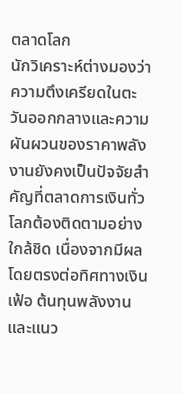ตลาดโลก
นักวิเคราะห์ต่างมองว่าความตึงเครียดในตะวันออกกลางและความผันผวนของราคาพลังงานยังคงเป็นปัจจัยสำคัญที่ตลาดการเงินทั่วโลกต้องติดตามอย่างใกล้ชิด เนื่องจากมีผลโดยตรงต่อทิศทางเงินเฟ้อ ต้นทุนพลังงาน และแนว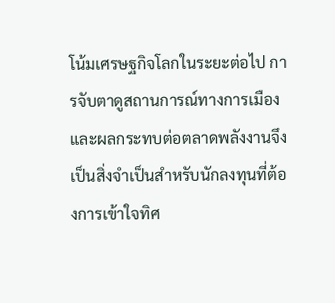โน้มเศรษฐกิจโลกในระยะต่อไป การจับตาดูสถานการณ์ทางการเมืองและผลกระทบต่อตลาดพลังงานจึงเป็นสิ่งจำเป็นสำหรับนักลงทุนที่ต้องการเข้าใจทิศ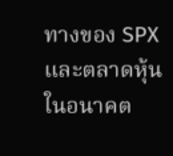ทางของ SPX และตลาดหุ้นในอนาคต